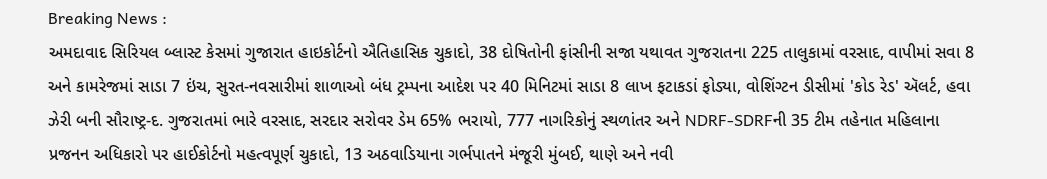Breaking News :
અમદાવાદ સિરિયલ બ્લાસ્ટ કેસમાં ગુજારાત હાઇકોર્ટનો ઐતિહાસિક ચુકાદો, 38 દોષિતોની ફાંસીની સજા યથાવત ગુજરાતના 225 તાલુકામાં વરસાદ, વાપીમાં સવા 8 અને કામરેજમાં સાડા 7 ઇંચ, સુરત-નવસારીમાં શાળાઓ બંધ ટ્રમ્પના આદેશ પર 40 મિનિટમાં સાડા 8 લાખ ફટાકડાં ફોડ્યા, વોશિંગ્ટન ડીસીમાં 'કોડ રેડ' ઍલર્ટ, હવા ઝેરી બની સૌરાષ્ટ્ર-દ. ગુજરાતમાં ભારે વરસાદ, સરદાર સરોવર ડેમ 65% ભરાયો, 777 નાગરિકોનું સ્થળાંતર અને NDRF-SDRFની 35 ટીમ તહેનાત મહિલાના પ્રજનન અધિકારો પર હાઈકોર્ટનો મહત્વપૂર્ણ ચુકાદો, 13 અઠવાડિયાના ગર્ભપાતને મંજૂરી મુંબઈ, થાણે અને નવી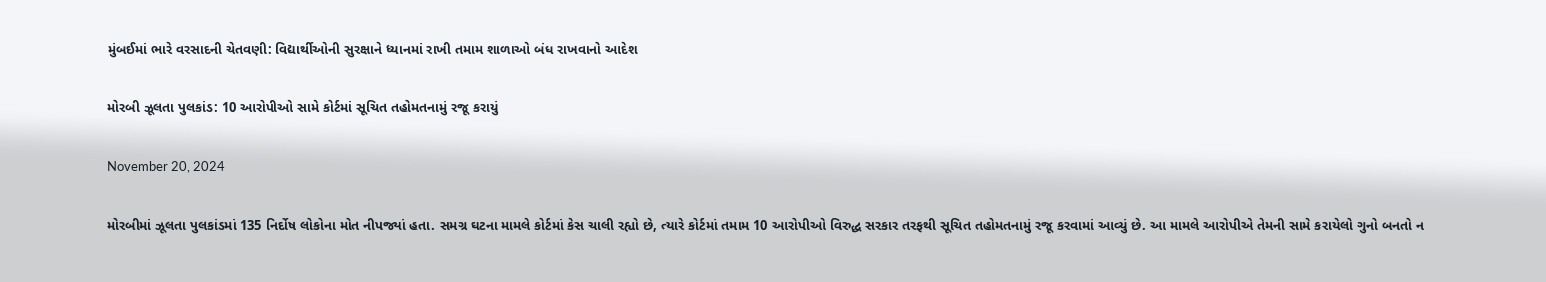મુંબઈમાં ભારે વરસાદની ચેતવણી: વિદ્યાર્થીઓની સુરક્ષાને ધ્યાનમાં રાખી તમામ શાળાઓ બંધ રાખવાનો આદેશ

મોરબી ઝૂલતા પુલકાંડ: 10 આરોપીઓ સામે કોર્ટમાં સૂચિત તહોમતનામું રજૂ કરાયું

November 20, 2024

મોરબીમાં ઝૂલતા પુલકાંડમાં 135 નિર્દોષ લોકોના મોત નીપજ્યાં હતા. સમગ્ર ઘટના મામલે કોર્ટમાં કેસ ચાલી રહ્યો છે, ત્યારે કોર્ટમાં તમામ 10 આરોપીઓ વિરુદ્ધ સરકાર તરફથી સૂચિત તહોમતનામું રજૂ કરવામાં આવ્યું છે. આ મામલે આરોપીએ તેમની સામે કરાયેલો ગુનો બનતો ન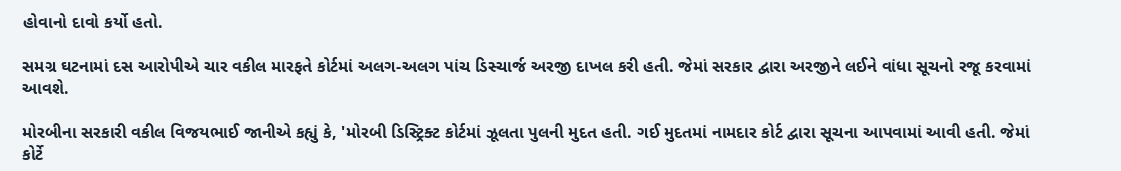હોવાનો દાવો કર્યો હતો.

સમગ્ર ઘટનામાં દસ આરોપીએ ચાર વકીલ મારફતે કોર્ટમાં અલગ-અલગ પાંચ ડિસ્ચાર્જ અરજી દાખલ કરી હતી. જેમાં સરકાર દ્વારા અરજીને લઈને વાંધા સૂચનો રજૂ કરવામાં આવશે.

મોરબીના સરકારી વકીલ વિજયભાઈ જાનીએ કહ્યું કે, 'મોરબી ડિસ્ટ્રિક્ટ કોર્ટમાં ઝૂલતા પુલની મુદત હતી. ગઈ મુદતમાં નામદાર કોર્ટ દ્વારા સૂચના આપવામાં આવી હતી. જેમાં કોર્ટે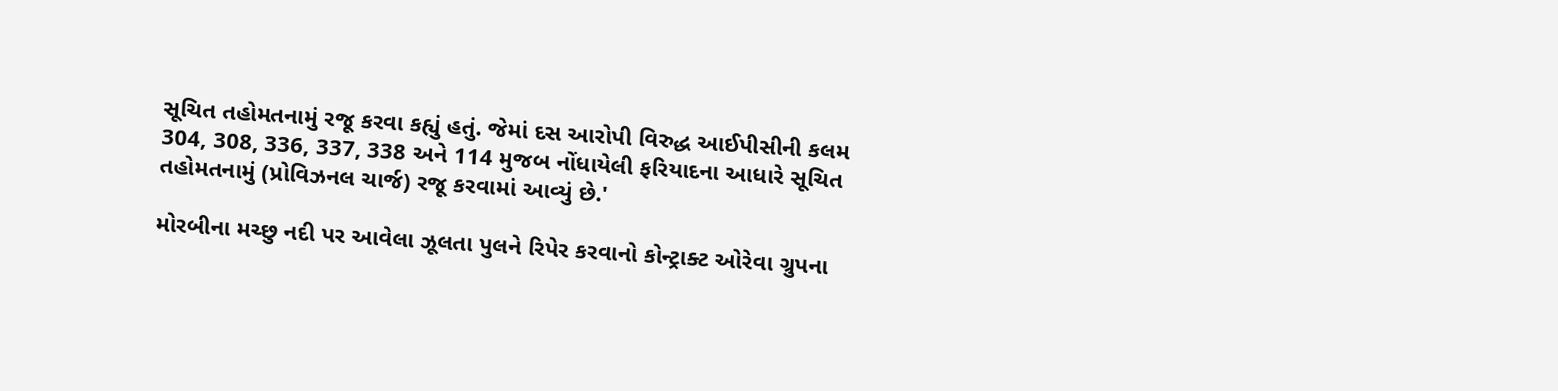સૂચિત તહોમતનામું રજૂ કરવા કહ્યું હતું. જેમાં દસ આરોપી વિરુદ્ધ આઈપીસીની કલમ 304, 308, 336, 337, 338 અને 114 મુજબ નોંધાયેલી ફરિયાદના આધારે સૂચિત તહોમતનામું (પ્રોવિઝનલ ચાર્જ) રજૂ કરવામાં આવ્યું છે.'

મોરબીના મચ્છુ નદી પર આવેલા ઝૂલતા પુલને રિપેર કરવાનો કોન્ટ્રાક્ટ ઓરેવા ગ્રુપના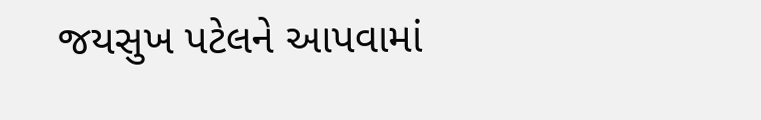જયસુખ પટેલને આપવામાં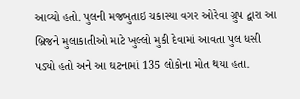આવ્યો હતો. પુલની મજબુતાઇ ચકાસ્યા વગર ઓરેવા ગ્રુપ દ્વારા આ બ્રિજને મુલાકાતીઓ માટે ખુલ્લો મુકી દેવામાં આવતા પુલ ધસી પડ્યો હતો અને આ ઘટનામાં 135 લોકોના મોત થયા હતા.